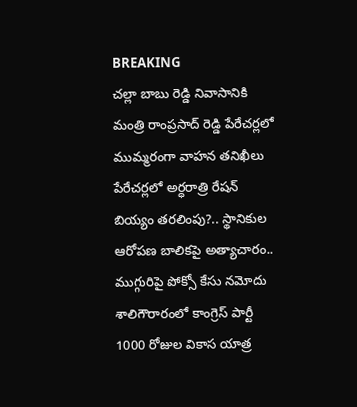BREAKING
చల్లా బాబు రెడ్డి నివాసానికి మంత్రి రాంప్రసాద్ రెడ్డి పేరేచర్లలో ముమ్మరంగా వాహన తనిఖీలు పేరేచర్లలో అర్ధరాత్రి రేషన్ బియ్యం తరలింపు?.. స్థానికుల ఆరోపణ బాలికపై అత్యాచారం.. ముగ్గురిపై పోక్సో కేసు నమోదు శాలిగౌరారంలో కాంగ్రెస్ పార్టీ 1000 రోజుల వికాస యాత్ర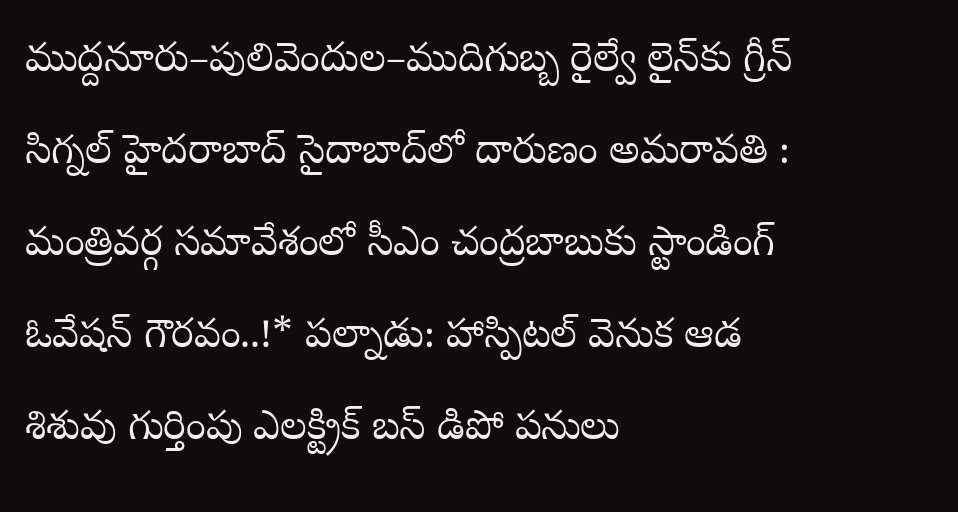ముద్దనూరు–పులివెందుల–ముదిగుబ్బ రైల్వే లైన్‌కు గ్రీన్ సిగ్నల్ హైదరాబాద్ సైదాబాద్‌లో దారుణం అమరావతి : మంత్రివర్గ సమావేశంలో సీఎం చంద్రబాబుకు స్టాండింగ్ ఓవేషన్ గౌరవం..!* పల్నాడు: హాస్పిటల్ వెనుక ఆడ శిశువు గుర్తింపు ఎలక్ట్రిక్ బస్ డిపో పనులు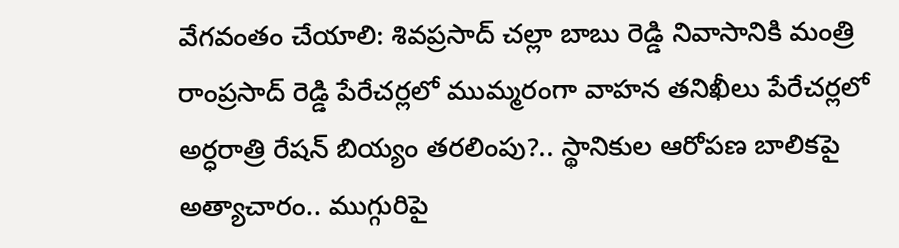వేగవంతం చేయాలి: శివప్రసాద్ చల్లా బాబు రెడ్డి నివాసానికి మంత్రి రాంప్రసాద్ రెడ్డి పేరేచర్లలో ముమ్మరంగా వాహన తనిఖీలు పేరేచర్లలో అర్ధరాత్రి రేషన్ బియ్యం తరలింపు?.. స్థానికుల ఆరోపణ బాలికపై అత్యాచారం.. ముగ్గురిపై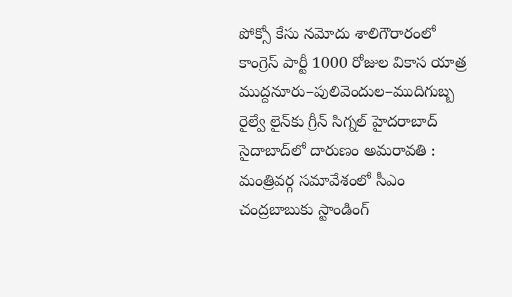పోక్సో కేసు నమోదు శాలిగౌరారంలో కాంగ్రెస్ పార్టీ 1000 రోజుల వికాస యాత్ర ముద్దనూరు–పులివెందుల–ముదిగుబ్బ రైల్వే లైన్‌కు గ్రీన్ సిగ్నల్ హైదరాబాద్ సైదాబాద్‌లో దారుణం అమరావతి : మంత్రివర్గ సమావేశంలో సీఎం చంద్రబాబుకు స్టాండింగ్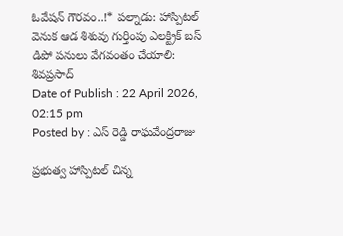ఓవేషన్ గౌరవం..!* పల్నాడు: హాస్పిటల్ వెనుక ఆడ శిశువు గుర్తింపు ఎలక్ట్రిక్ బస్ డిపో పనులు వేగవంతం చేయాలి: శివప్రసాద్
Date of Publish : 22 April 2026, 02:15 pm
Posted by : ఎస్ రెడ్డి రాఘవేంద్రరాజు

ప్రభుత్వ హాస్పిటల్ చిన్న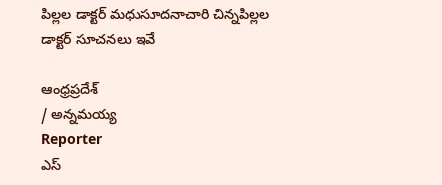పిల్లల డాక్టర్ మధుసూదనాచారి చిన్నపిల్లల డాక్టర్ సూచనలు ఇవే

ఆంధ్రప్రదేశ్
/ అన్నమయ్య
Reporter
ఎస్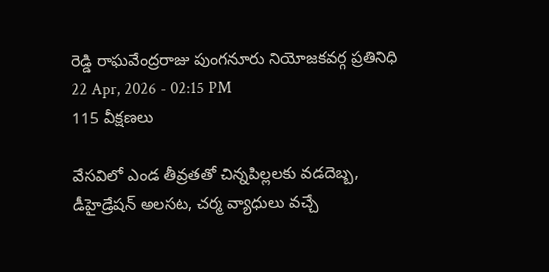రెడ్డి రాఘవేంద్రరాజు పుంగనూరు నియోజకవర్గ ప్రతినిధి
22 Apr, 2026 - 02:15 PM
115 వీక్షణలు

వేసవిలో ఎండ తీవ్రతతో చిన్నపిల్లలకు వడదెబ్బ, డీహైడ్రేషన్ అలసట, చర్మ వ్యాధులు వచ్చే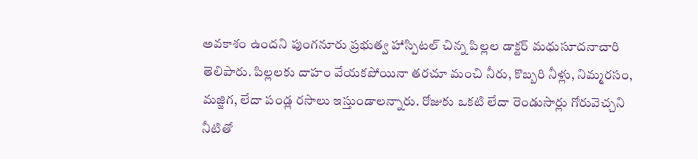అవకాశం ఉందని పుంగనూరు ప్రభుత్వ హాస్పిటల్ చిన్న పిల్లల డాక్టర్ మధుసూదనాచారి తెలిపారు. పిల్లలకు దాహం వేయకపోయినా తరచూ మంచి నీరు, కొబ్బరి నీళ్లు, నిమ్మరసం, మజ్జిగ, లేదా పండ్ల రసాలు ఇస్తుండాలన్నారు. రోజుకు ఒకటి లేదా రెండుసార్లు గోరువెచ్చని నీటితో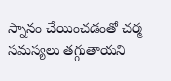స్నానం చేయించడంతో చర్మ సమస్యలు తగ్గుతాయని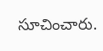సూచించారు.